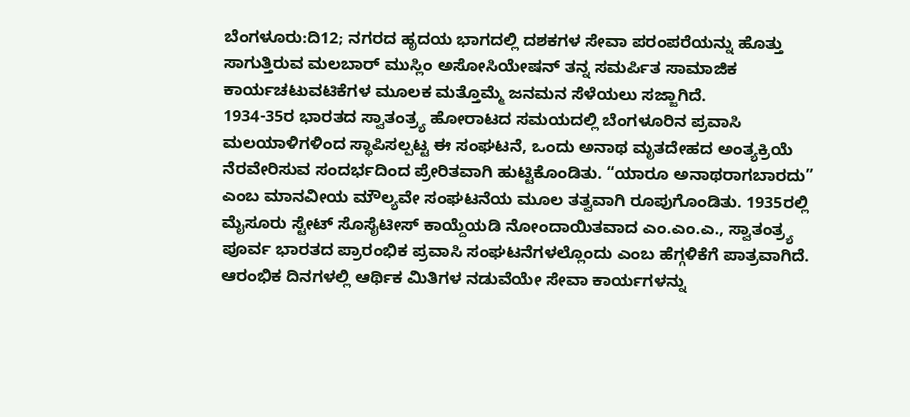ಬೆಂಗಳೂರು:ದಿ12; ನಗರದ ಹೃದಯ ಭಾಗದಲ್ಲಿ ದಶಕಗಳ ಸೇವಾ ಪರಂಪರೆಯನ್ನು ಹೊತ್ತು ಸಾಗುತ್ತಿರುವ ಮಲಬಾರ್ ಮುಸ್ಲಿಂ ಅಸೋಸಿಯೇಷನ್ ತನ್ನ ಸಮರ್ಪಿತ ಸಾಮಾಜಿಕ ಕಾರ್ಯಚಟುವಟಿಕೆಗಳ ಮೂಲಕ ಮತ್ತೊಮ್ಮೆ ಜನಮನ ಸೆಳೆಯಲು ಸಜ್ಜಾಗಿದೆ.
1934-35ರ ಭಾರತದ ಸ್ವಾತಂತ್ರ್ಯ ಹೋರಾಟದ ಸಮಯದಲ್ಲಿ ಬೆಂಗಳೂರಿನ ಪ್ರವಾಸಿ ಮಲಯಾಳಿಗಳಿಂದ ಸ್ಥಾಪಿಸಲ್ಪಟ್ಟ ಈ ಸಂಘಟನೆ, ಒಂದು ಅನಾಥ ಮೃತದೇಹದ ಅಂತ್ಯಕ್ರಿಯೆ ನೆರವೇರಿಸುವ ಸಂದರ್ಭದಿಂದ ಪ್ರೇರಿತವಾಗಿ ಹುಟ್ಟಿಕೊಂಡಿತು. “ಯಾರೂ ಅನಾಥರಾಗಬಾರದು” ಎಂಬ ಮಾನವೀಯ ಮೌಲ್ಯವೇ ಸಂಘಟನೆಯ ಮೂಲ ತತ್ವವಾಗಿ ರೂಪುಗೊಂಡಿತು. 1935ರಲ್ಲಿ ಮೈಸೂರು ಸ್ಟೇಟ್ ಸೊಸೈಟೀಸ್ ಕಾಯ್ದೆಯಡಿ ನೋಂದಾಯಿತವಾದ ಎಂ.ಎಂ.ಎ., ಸ್ವಾತಂತ್ರ್ಯ ಪೂರ್ವ ಭಾರತದ ಪ್ರಾರಂಭಿಕ ಪ್ರವಾಸಿ ಸಂಘಟನೆಗಳಲ್ಲೊಂದು ಎಂಬ ಹೆಗ್ಗಳಿಕೆಗೆ ಪಾತ್ರವಾಗಿದೆ.
ಆರಂಭಿಕ ದಿನಗಳಲ್ಲಿ ಆರ್ಥಿಕ ಮಿತಿಗಳ ನಡುವೆಯೇ ಸೇವಾ ಕಾರ್ಯಗಳನ್ನು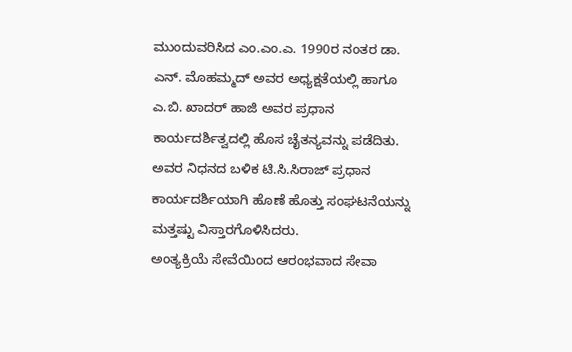ಮುಂದುವರಿಸಿದ ಎಂ.ಎಂ.ಎ. 1990ರ ನಂತರ ಡಾ. ಎನ್. ಮೊಹಮ್ಮದ್ ಅವರ ಅಧ್ಯಕ್ಷತೆಯಲ್ಲಿ ಹಾಗೂ ಎ.ಬಿ. ಖಾದರ್ ಹಾಜಿ ಅವರ ಪ್ರಧಾನ ಕಾರ್ಯದರ್ಶಿತ್ವದಲ್ಲಿ ಹೊಸ ಚೈತನ್ಯವನ್ನು ಪಡೆದಿತು. ಅವರ ನಿಧನದ ಬಳಿಕ ಟಿ.ಸಿ.ಸಿರಾಜ್ ಪ್ರಧಾನ ಕಾರ್ಯದರ್ಶಿಯಾಗಿ ಹೊಣೆ ಹೊತ್ತು ಸಂಘಟನೆಯನ್ನು ಮತ್ತಷ್ಟು ವಿಸ್ತಾರಗೊಳಿಸಿದರು.
ಅಂತ್ಯಕ್ರಿಯೆ ಸೇವೆಯಿಂದ ಆರಂಭವಾದ ಸೇವಾ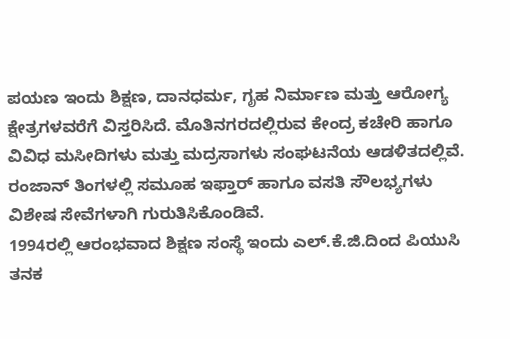ಪಯಣ ಇಂದು ಶಿಕ್ಷಣ, ದಾನಧರ್ಮ, ಗೃಹ ನಿರ್ಮಾಣ ಮತ್ತು ಆರೋಗ್ಯ ಕ್ಷೇತ್ರಗಳವರೆಗೆ ವಿಸ್ತರಿಸಿದೆ. ಮೊತಿನಗರದಲ್ಲಿರುವ ಕೇಂದ್ರ ಕಚೇರಿ ಹಾಗೂ ವಿವಿಧ ಮಸೀದಿಗಳು ಮತ್ತು ಮದ್ರಸಾಗಳು ಸಂಘಟನೆಯ ಆಡಳಿತದಲ್ಲಿವೆ. ರಂಜಾನ್ ತಿಂಗಳಲ್ಲಿ ಸಮೂಹ ಇಫ್ತಾರ್ ಹಾಗೂ ವಸತಿ ಸೌಲಭ್ಯಗಳು ವಿಶೇಷ ಸೇವೆಗಳಾಗಿ ಗುರುತಿಸಿಕೊಂಡಿವೆ.
1994ರಲ್ಲಿ ಆರಂಭವಾದ ಶಿಕ್ಷಣ ಸಂಸ್ಥೆ ಇಂದು ಎಲ್.ಕೆ.ಜಿ.ದಿಂದ ಪಿಯುಸಿ ತನಕ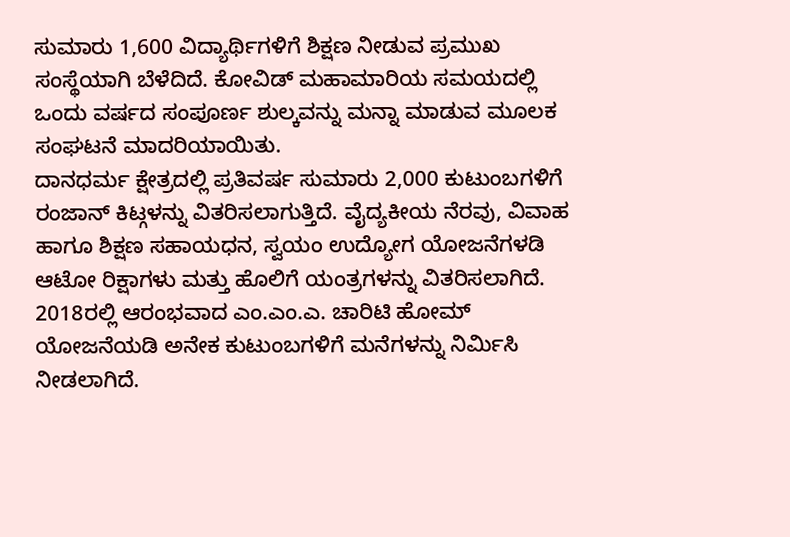ಸುಮಾರು 1,600 ವಿದ್ಯಾರ್ಥಿಗಳಿಗೆ ಶಿಕ್ಷಣ ನೀಡುವ ಪ್ರಮುಖ ಸಂಸ್ಥೆಯಾಗಿ ಬೆಳೆದಿದೆ. ಕೋವಿಡ್ ಮಹಾಮಾರಿಯ ಸಮಯದಲ್ಲಿ ಒಂದು ವರ್ಷದ ಸಂಪೂರ್ಣ ಶುಲ್ಕವನ್ನು ಮನ್ನಾ ಮಾಡುವ ಮೂಲಕ ಸಂಘಟನೆ ಮಾದರಿಯಾಯಿತು.
ದಾನಧರ್ಮ ಕ್ಷೇತ್ರದಲ್ಲಿ ಪ್ರತಿವರ್ಷ ಸುಮಾರು 2,000 ಕುಟುಂಬಗಳಿಗೆ ರಂಜಾನ್ ಕಿಟ್ಗಳನ್ನು ವಿತರಿಸಲಾಗುತ್ತಿದೆ. ವೈದ್ಯಕೀಯ ನೆರವು, ವಿವಾಹ ಹಾಗೂ ಶಿಕ್ಷಣ ಸಹಾಯಧನ, ಸ್ವಯಂ ಉದ್ಯೋಗ ಯೋಜನೆಗಳಡಿ ಆಟೋ ರಿಕ್ಷಾಗಳು ಮತ್ತು ಹೊಲಿಗೆ ಯಂತ್ರಗಳನ್ನು ವಿತರಿಸಲಾಗಿದೆ. 2018ರಲ್ಲಿ ಆರಂಭವಾದ ಎಂ.ಎಂ.ಎ. ಚಾರಿಟಿ ಹೋಮ್ ಯೋಜನೆಯಡಿ ಅನೇಕ ಕುಟುಂಬಗಳಿಗೆ ಮನೆಗಳನ್ನು ನಿರ್ಮಿಸಿ ನೀಡಲಾಗಿದೆ.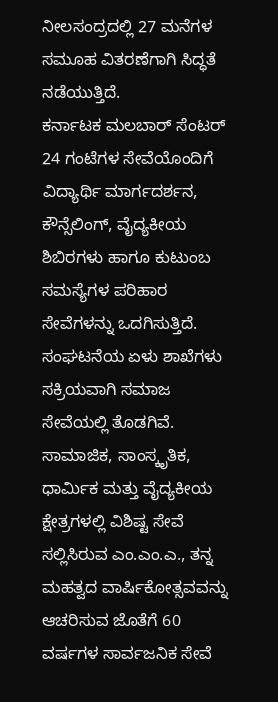ನೀಲಸಂದ್ರದಲ್ಲಿ 27 ಮನೆಗಳ ಸಮೂಹ ವಿತರಣೆಗಾಗಿ ಸಿದ್ಧತೆ ನಡೆಯುತ್ತಿದೆ.
ಕರ್ನಾಟಕ ಮಲಬಾರ್ ಸೆಂಟರ್ 24 ಗಂಟೆಗಳ ಸೇವೆಯೊಂದಿಗೆ ವಿದ್ಯಾರ್ಥಿ ಮಾರ್ಗದರ್ಶನ, ಕೌನ್ಸೆಲಿಂಗ್, ವೈದ್ಯಕೀಯ ಶಿಬಿರಗಳು ಹಾಗೂ ಕುಟುಂಬ ಸಮಸ್ಯೆಗಳ ಪರಿಹಾರ ಸೇವೆಗಳನ್ನು ಒದಗಿಸುತ್ತಿದೆ. ಸಂಘಟನೆಯ ಏಳು ಶಾಖೆಗಳು ಸಕ್ರಿಯವಾಗಿ ಸಮಾಜ ಸೇವೆಯಲ್ಲಿ ತೊಡಗಿವೆ.
ಸಾಮಾಜಿಕ, ಸಾಂಸ್ಕೃತಿಕ, ಧಾರ್ಮಿಕ ಮತ್ತು ವೈದ್ಯಕೀಯ ಕ್ಷೇತ್ರಗಳಲ್ಲಿ ವಿಶಿಷ್ಟ ಸೇವೆ ಸಲ್ಲಿಸಿರುವ ಎಂ.ಎಂ.ಎ., ತನ್ನ ಮಹತ್ವದ ವಾರ್ಷಿಕೋತ್ಸವವನ್ನು ಆಚರಿಸುವ ಜೊತೆಗೆ 60 ವರ್ಷಗಳ ಸಾರ್ವಜನಿಕ ಸೇವೆ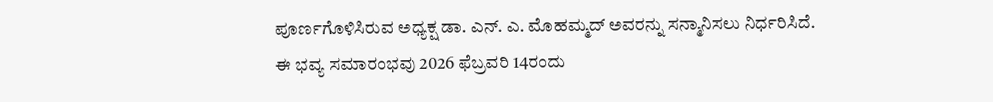ಪೂರ್ಣಗೊಳಿಸಿರುವ ಅಧ್ಯಕ್ಷ ಡಾ. ಎನ್. ಎ. ಮೊಹಮ್ಮದ್ ಅವರನ್ನು ಸನ್ಮಾನಿಸಲು ನಿರ್ಧರಿಸಿದೆ.
ಈ ಭವ್ಯ ಸಮಾರಂಭವು 2026 ಫೆಬ್ರವರಿ 14ರಂದು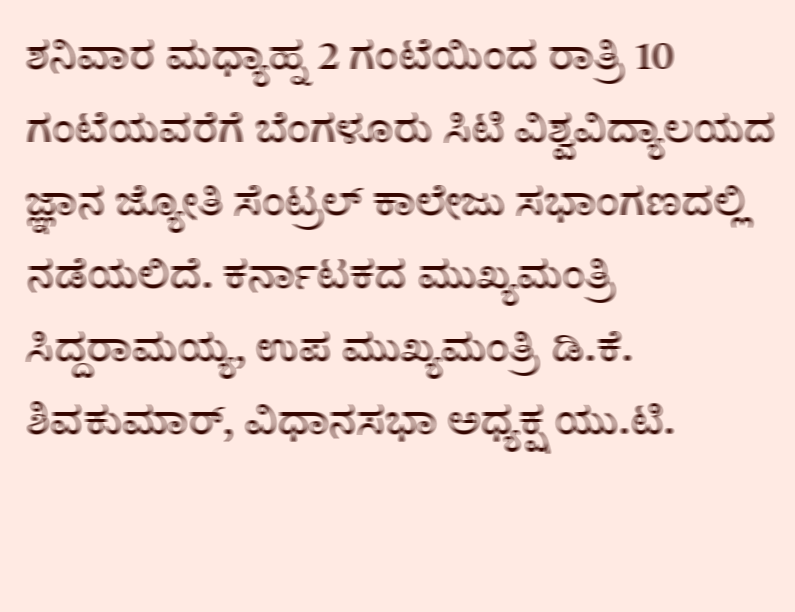ಶನಿವಾರ ಮಧ್ಯಾಹ್ನ 2 ಗಂಟೆಯಿಂದ ರಾತ್ರಿ 10 ಗಂಟೆಯವರೆಗೆ ಬೆಂಗಳೂರು ಸಿಟಿ ವಿಶ್ವವಿದ್ಯಾಲಯದ ಜ್ಞಾನ ಜ್ಯೋತಿ ಸೆಂಟ್ರಲ್ ಕಾಲೇಜು ಸಭಾಂಗಣದಲ್ಲಿ ನಡೆಯಲಿದೆ. ಕರ್ನಾಟಕದ ಮುಖ್ಯಮಂತ್ರಿ ಸಿದ್ದರಾಮಯ್ಯ, ಉಪ ಮುಖ್ಯಮಂತ್ರಿ ಡಿ.ಕೆ. ಶಿವಕುಮಾರ್, ವಿಧಾನಸಭಾ ಅಧ್ಯಕ್ಷ ಯು.ಟಿ.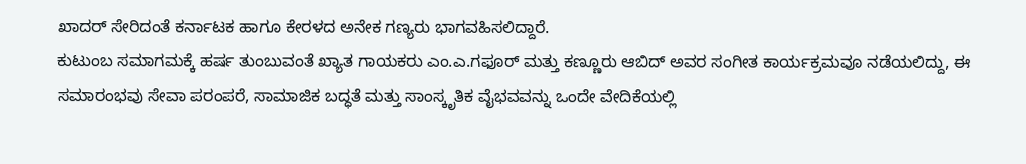ಖಾದರ್ ಸೇರಿದಂತೆ ಕರ್ನಾಟಕ ಹಾಗೂ ಕೇರಳದ ಅನೇಕ ಗಣ್ಯರು ಭಾಗವಹಿಸಲಿದ್ದಾರೆ.
ಕುಟುಂಬ ಸಮಾಗಮಕ್ಕೆ ಹರ್ಷ ತುಂಬುವಂತೆ ಖ್ಯಾತ ಗಾಯಕರು ಎಂ.ಎ.ಗಫೂರ್ ಮತ್ತು ಕಣ್ಣೂರು ಆಬಿದ್ ಅವರ ಸಂಗೀತ ಕಾರ್ಯಕ್ರಮವೂ ನಡೆಯಲಿದ್ದು, ಈ ಸಮಾರಂಭವು ಸೇವಾ ಪರಂಪರೆ, ಸಾಮಾಜಿಕ ಬದ್ಧತೆ ಮತ್ತು ಸಾಂಸ್ಕೃತಿಕ ವೈಭವವನ್ನು ಒಂದೇ ವೇದಿಕೆಯಲ್ಲಿ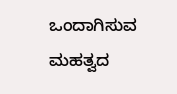ಒಂದಾಗಿಸುವ ಮಹತ್ವದ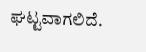ಘಟ್ಟವಾಗಲಿದೆ.